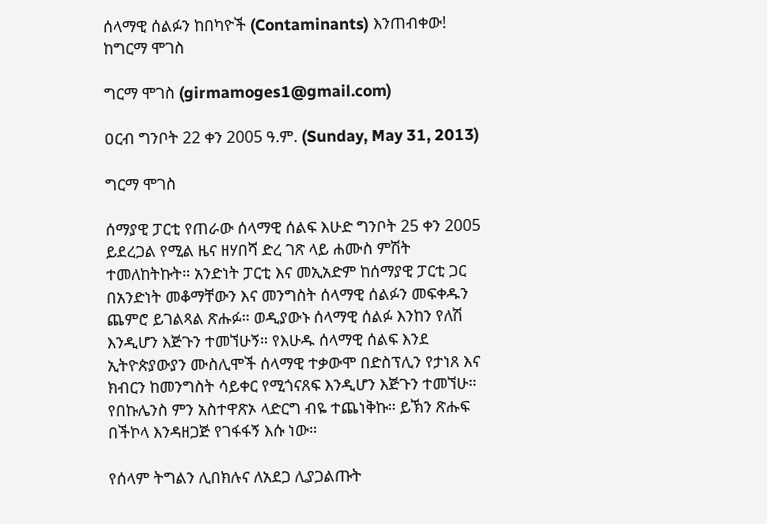ሰላማዊ ሰልፉን ከበካዮች (Contaminants) እንጠብቀው! ከግርማ ሞገስ

ግርማ ሞገስ (girmamoges1@gmail.com)

ዐርብ ግንቦት 22 ቀን 2005 ዓ.ም. (Sunday, May 31, 2013)

ግርማ ሞገስ

ሰማያዊ ፓርቲ የጠራው ሰላማዊ ሰልፍ እሁድ ግንቦት 25 ቀን 2005 ይደረጋል የሚል ዜና ዘሃበሻ ድረ ገጽ ላይ ሐሙስ ምሽት ተመለከትኩት። አንድነት ፓርቲ እና መኢአድም ከሰማያዊ ፓርቲ ጋር በአንድነት መቆማቸውን እና መንግስት ሰላማዊ ሰልፉን መፍቀዱን ጨምሮ ይገልጻል ጽሑፉ። ወዲያውኑ ሰላማዊ ሰልፉ እንከን የለሽ እንዲሆን እጅጉን ተመኘሁኝ። የእሁዱ ሰላማዊ ሰልፍ እንደ ኢትዮጵያውያን ሙስሊሞች ሰላማዊ ተቃውሞ በድስፕሊን የታነጸ እና ክብርን ከመንግስት ሳይቀር የሚጎናጸፍ እንዲሆን እጅጉን ተመኘሁ። የበኩሌንስ ምን አስተዋጽኦ ላድርግ ብዬ ተጨነቅኩ። ይኽን ጽሑፍ በችኮላ እንዳዘጋጅ የገፋፋኝ እሱ ነው።

የሰላም ትግልን ሊበክሉና ለአደጋ ሊያጋልጡት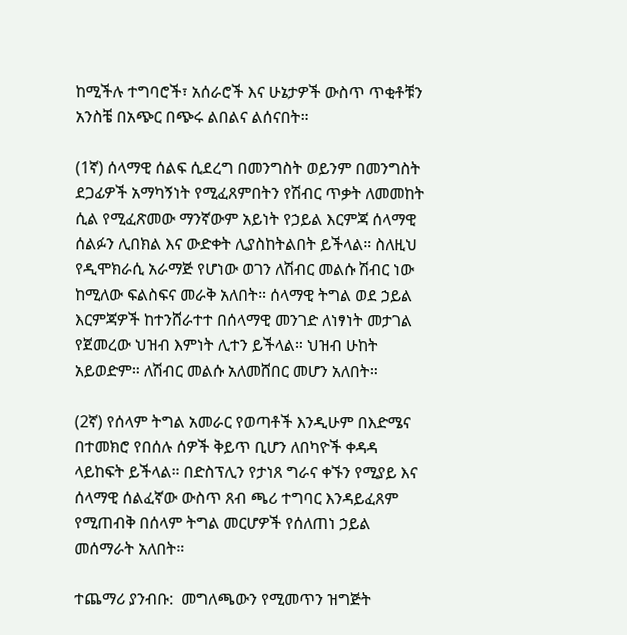ከሚችሉ ተግባሮች፣ አሰራሮች እና ሁኔታዎች ውስጥ ጥቂቶቹን አንስቼ በአጭር በጭሩ ልበልና ልሰናበት።

(1ኛ) ሰላማዊ ሰልፍ ሲደረግ በመንግስት ወይንም በመንግስት ደጋፊዎች አማካኝነት የሚፈጸምበትን የሽብር ጥቃት ለመመከት ሲል የሚፈጽመው ማንኛውም አይነት የኃይል እርምጃ ሰላማዊ ሰልፉን ሊበክል እና ውድቀት ሊያስከትልበት ይችላል። ስለዚህ የዲሞክራሲ አራማጅ የሆነው ወገን ለሽብር መልሱ ሽብር ነው ከሚለው ፍልስፍና መራቅ አለበት። ሰላማዊ ትግል ወደ ኃይል እርምጃዎች ከተንሸራተተ በሰላማዊ መንገድ ለነፃነት መታገል የጀመረው ህዝብ እምነት ሊተን ይችላል። ህዝብ ሁከት አይወድም። ለሽብር መልሱ አለመሸበር መሆን አለበት።

(2ኛ) የሰላም ትግል አመራር የወጣቶች እንዲሁም በእድሜና በተመክሮ የበሰሉ ሰዎች ቅይጥ ቢሆን ለበካዮች ቀዳዳ ላይከፍት ይችላል። በድስፕሊን የታነጸ ግራና ቀኙን የሚያይ እና ሰላማዊ ሰልፈኛው ውስጥ ጸብ ጫሪ ተግባር እንዳይፈጸም የሚጠብቅ በሰላም ትግል መርሆዎች የሰለጠነ ኃይል መሰማራት አለበት።

ተጨማሪ ያንብቡ:  መግለጫውን የሚመጥን ዝግጅት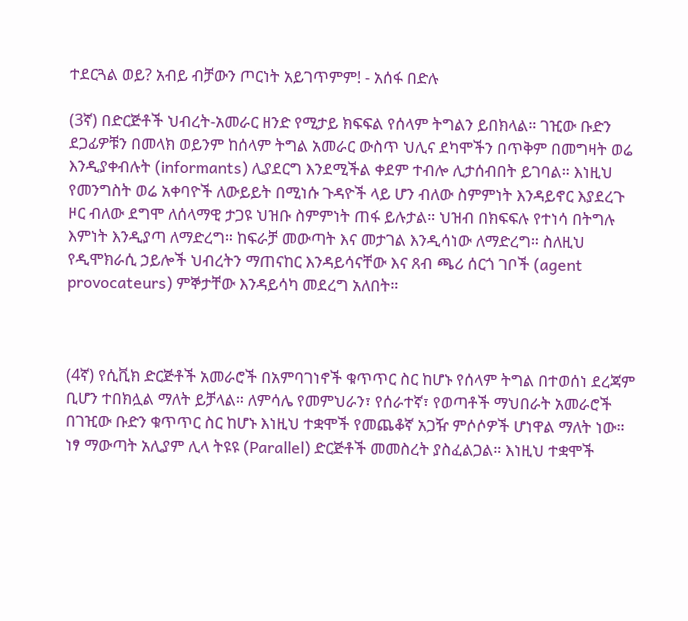ተደርጓል ወይ? አብይ ብቻውን ጦርነት አይገጥምም! - አሰፋ በድሉ

(3ኛ) በድርጅቶች ህብረት-አመራር ዘንድ የሚታይ ክፍፍል የሰላም ትግልን ይበክላል። ገዢው ቡድን ደጋፊዎቹን በመላክ ወይንም ከሰላም ትግል አመራር ውስጥ ህሊና ደካሞችን በጥቅም በመግዛት ወሬ እንዲያቀብሉት (informants) ሊያደርግ እንደሚችል ቀደም ተብሎ ሊታሰብበት ይገባል። እነዚህ የመንግስት ወሬ አቀባዮች ለውይይት በሚነሱ ጉዳዮች ላይ ሆን ብለው ስምምነት እንዳይኖር እያደረጉ ዞር ብለው ደግሞ ለሰላማዊ ታጋዩ ህዝቡ ስምምነት ጠፋ ይሉታል። ህዝብ በክፍፍሉ የተነሳ በትግሉ እምነት እንዲያጣ ለማድረግ። ከፍራቻ መውጣት እና መታገል እንዲሳነው ለማድረግ። ስለዚህ የዲሞክራሲ ኃይሎች ህብረትን ማጠናከር እንዳይሳናቸው እና ጸብ ጫሪ ሰርጎ ገቦች (agent provocateurs) ምኞታቸው እንዳይሳካ መደረግ አለበት።



(4ኛ) የሲቪክ ድርጅቶች አመራሮች በአምባገነኖች ቁጥጥር ስር ከሆኑ የሰላም ትግል በተወሰነ ደረጃም ቢሆን ተበክሏል ማለት ይቻላል። ለምሳሌ የመምህራን፣ የሰራተኛ፣ የወጣቶች ማህበራት አመራሮች በገዢው ቡድን ቁጥጥር ስር ከሆኑ እነዚህ ተቋሞች የመጨቆኛ አጋዥ ምሶሶዎች ሆነዋል ማለት ነው። ነፃ ማውጣት አሊያም ሊላ ትዩዩ (Parallel) ድርጅቶች መመስረት ያስፈልጋል። እነዚህ ተቋሞች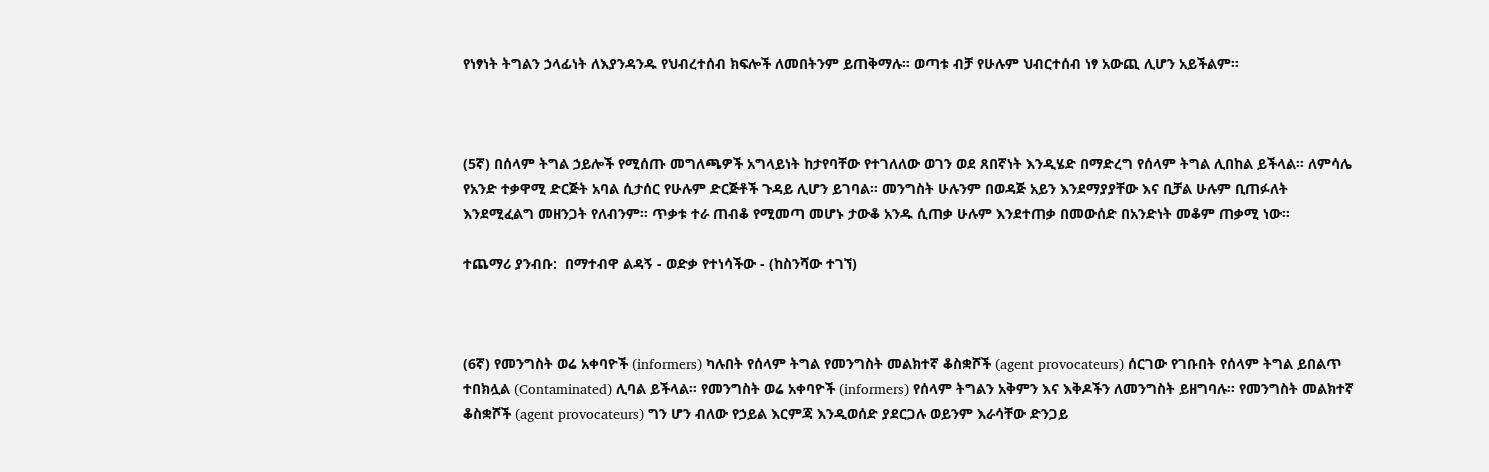የነፃነት ትግልን ኃላፊነት ለእያንዳንዱ የህብረተሰብ ክፍሎች ለመበትንም ይጠቅማሉ። ወጣቱ ብቻ የሁሉም ህብርተሰብ ነፃ አውጪ ሊሆን አይችልም።



(5ኛ) በሰላም ትግል ኃይሎች የሚሰጡ መግለጫዎች አግላይነት ከታየባቸው የተገለለው ወገን ወደ ጸበኛነት እንዲሄድ በማድረግ የሰላም ትግል ሊበከል ይችላል። ለምሳሌ የአንድ ተቃዋሚ ድርጅት አባል ሲታሰር የሁሉም ድርጅቶች ጉዳይ ሊሆን ይገባል። መንግስት ሁሉንም በወዳጅ አይን እንደማያያቸው እና ቢቻል ሁሉም ቢጠፉለት እንደሚፈልግ መዘንጋት የለብንም። ጥቃቱ ተራ ጠብቆ የሚመጣ መሆኑ ታውቆ አንዱ ሲጠቃ ሁሉም እንደተጠቃ በመውሰድ በአንድነት መቆም ጠቃሚ ነው።

ተጨማሪ ያንብቡ:  በማተብዋ ልዳኝ - ወድቃ የተነሳችው - (ከስንሻው ተገኘ)



(6ኛ) የመንግስት ወሬ አቀባዮች (informers) ካሉበት የሰላም ትግል የመንግስት መልክተኛ ቆስቋሾች (agent provocateurs) ሰርገው የገቡበት የሰላም ትግል ይበልጥ ተበክሏል (Contaminated) ሊባል ይችላል። የመንግስት ወሬ አቀባዮች (informers) የሰላም ትግልን አቅምን እና እቅዶችን ለመንግስት ይዘግባሉ። የመንግስት መልክተኛ ቆስቋሾች (agent provocateurs) ግን ሆን ብለው የኃይል እርምጃ እንዲወሰድ ያደርጋሉ ወይንም እራሳቸው ድንጋይ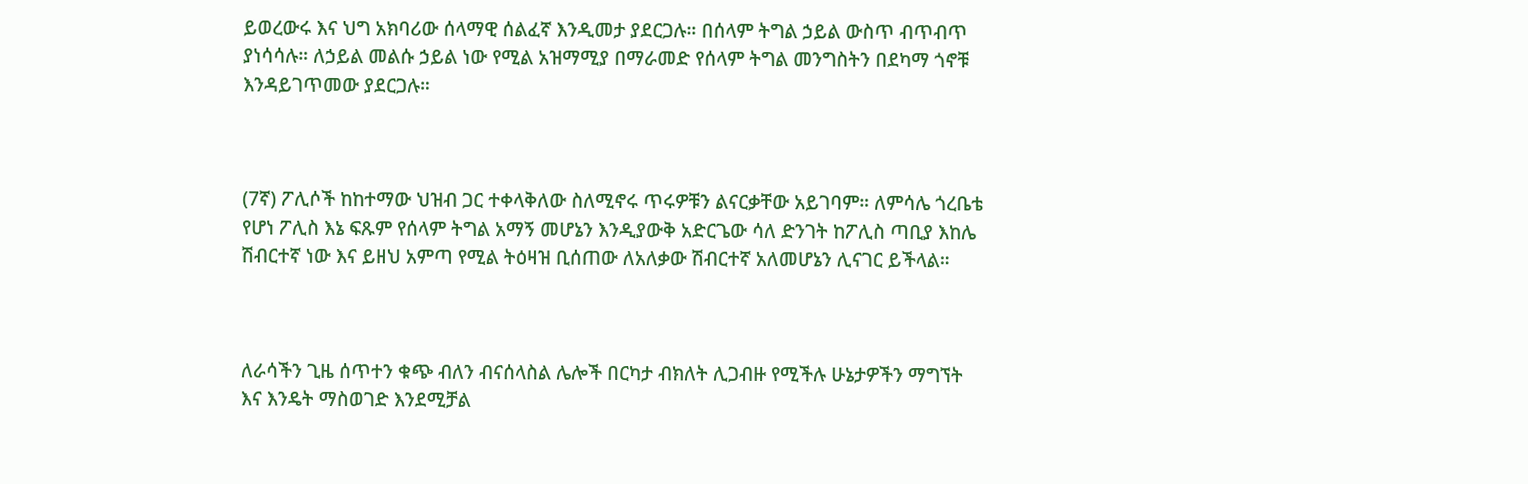ይወረውሩ እና ህግ አክባሪው ሰላማዊ ሰልፈኛ እንዲመታ ያደርጋሉ። በሰላም ትግል ኃይል ውስጥ ብጥብጥ ያነሳሳሉ። ለኃይል መልሱ ኃይል ነው የሚል አዝማሚያ በማራመድ የሰላም ትግል መንግስትን በደካማ ጎኖቹ እንዳይገጥመው ያደርጋሉ።



(7ኛ) ፖሊሶች ከከተማው ህዝብ ጋር ተቀላቅለው ስለሚኖሩ ጥሩዎቹን ልናርቃቸው አይገባም። ለምሳሌ ጎረቤቴ የሆነ ፖሊስ እኔ ፍጹም የሰላም ትግል አማኝ መሆኔን እንዲያውቅ አድርጌው ሳለ ድንገት ከፖሊስ ጣቢያ እከሌ ሽብርተኛ ነው እና ይዘህ አምጣ የሚል ትዕዛዝ ቢሰጠው ለአለቃው ሽብርተኛ አለመሆኔን ሊናገር ይችላል።



ለራሳችን ጊዜ ሰጥተን ቁጭ ብለን ብናሰላስል ሌሎች በርካታ ብክለት ሊጋብዙ የሚችሉ ሁኔታዎችን ማግኘት እና እንዴት ማስወገድ እንደሚቻል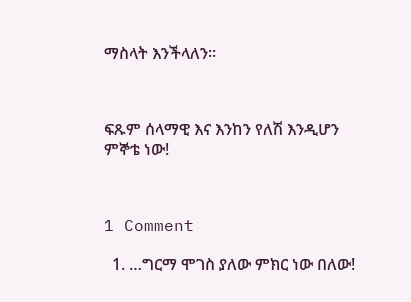ማስላት እንችላለን።



ፍጹም ሰላማዊ እና እንከን የለሽ እንዲሆን ምኞቴ ነው!



1 Comment

  1. …ግርማ ሞገስ ያለው ምክር ነው በለው!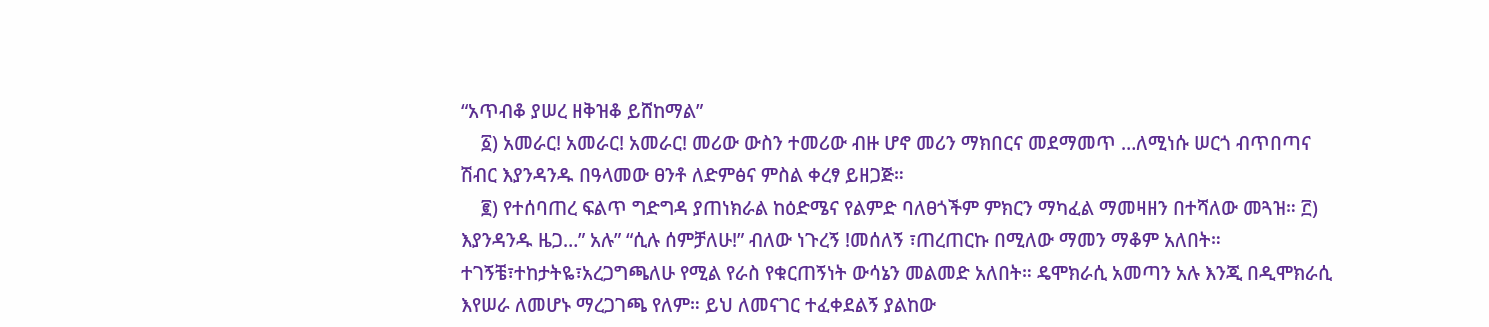“አጥብቆ ያሠረ ዘቅዝቆ ይሸከማል”
    ፩) አመራር! አመራር! አመራር! መሪው ውስን ተመሪው ብዙ ሆኖ መሪን ማክበርና መደማመጥ …ለሚነሱ ሠርጎ ብጥበጣና ሽብር እያንዳንዱ በዓላመው ፀንቶ ለድምፅና ምስል ቀረፃ ይዘጋጅ።
    ፪) የተሰባጠረ ፍልጥ ግድግዳ ያጠነክራል ከዕድሜና የልምድ ባለፀጎችም ምክርን ማካፈል ማመዛዘን በተሻለው መጓዝ። ፫) እያንዳንዱ ዜጋ…” አሉ” “ሲሉ ሰምቻለሁ!” ብለው ነጉረኝ !መሰለኝ ፣ጠረጠርኩ በሚለው ማመን ማቆም አለበት። ተገኝቼ፣ተከታትዬ፣አረጋግጫለሁ የሚል የራስ የቁርጠኝነት ውሳኔን መልመድ አለበት። ዴሞክራሲ አመጣን አሉ እንጂ በዲሞክራሲ እየሠራ ለመሆኑ ማረጋገጫ የለም። ይህ ለመናገር ተፈቀደልኝ ያልከው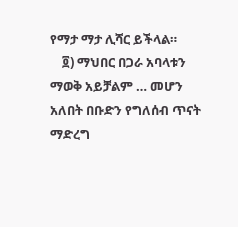የማታ ማታ ሊሻር ይችላል።
    ፬) ማህበር በጋራ አባላቱን ማወቅ አይቻልም … መሆን አለበት በቡድን የግለሰብ ጥናት ማድረግ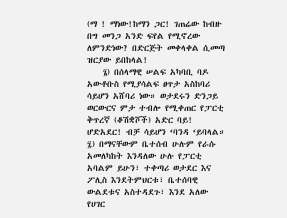(ማ ! ማነው!ከማን ጋር! ገጠሬው ከብዙ በግ መንጋ አንድ ፍየል የሚኖረው ለምንድነው? በድርጅት መቀላቀል ሲመጣ ዝርያው ይበከላል!
    ፮) በሰላማዊ ሠልፍ አካባቢ ባዶ አውቶቡስ የሚያሳልፍ ፀጥታ አስከባሪ ሳይሆን አሸባሪ ነው። ወታደሩን ድንጋይ ወርውርና ምታ ተብሎ የሚቀጠር የፓርቲ ቅጥረኛ (ቆሽቋሾች) አድር ባይ! ሆድአደር! ብቻ ሳይሆን ‘ባንዳ ‘ይባላል። ፯) በማናቸውም ቤተሰብ ሁሉም የራሱ አመለካከት እንዳለው ሁሉ የፓርቲ አባልም ይሁን፣ ተቀጣሪ ወታደር እና ፖሊስ እንደትምህርቱ፣ ቤተሰባዊ ውልደቱና አስተዳደጉ፣ እንደ አለው የሀገር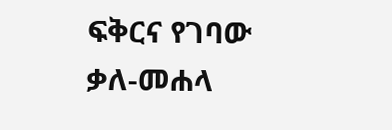ፍቅርና የገባው ቃለ-መሐላ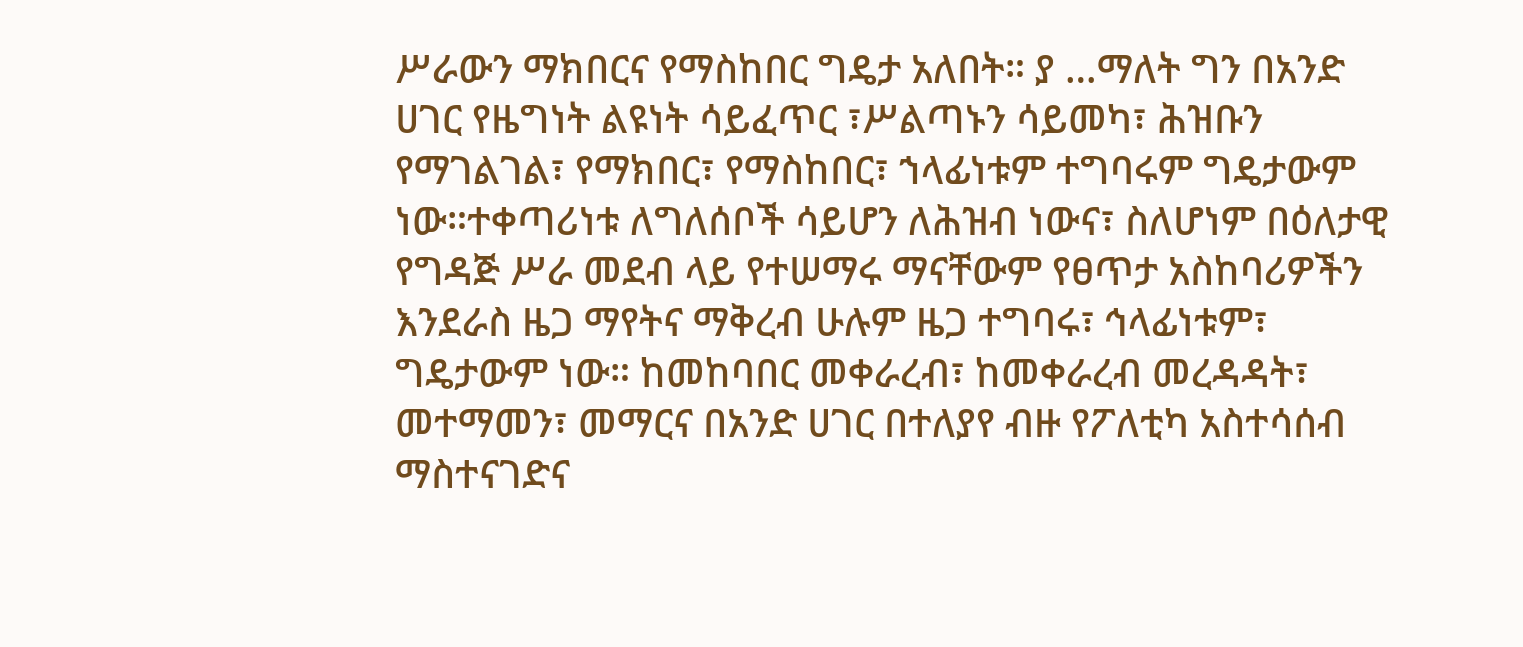ሥራውን ማክበርና የማስከበር ግዴታ አለበት። ያ …ማለት ግን በአንድ ሀገር የዜግነት ልዩነት ሳይፈጥር ፣ሥልጣኑን ሳይመካ፣ ሕዝቡን የማገልገል፣ የማክበር፣ የማስከበር፣ ኀላፊነቱም ተግባሩም ግዴታውም ነው።ተቀጣሪነቱ ለግለሰቦች ሳይሆን ለሕዝብ ነውና፣ ስለሆነም በዕለታዊ የግዳጅ ሥራ መደብ ላይ የተሠማሩ ማናቸውም የፀጥታ አስከባሪዎችን እንደራስ ዜጋ ማየትና ማቅረብ ሁሉም ዜጋ ተግባሩ፣ ኅላፊነቱም፣ ግዴታውም ነው። ከመከባበር መቀራረብ፣ ከመቀራረብ መረዳዳት፣ መተማመን፣ መማርና በአንድ ሀገር በተለያየ ብዙ የፖለቲካ አስተሳሰብ ማስተናገድና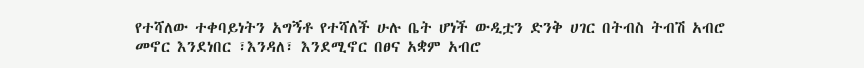የተሻለው ተቀባይነትን አግኝቶ የተሻለች ሁሉ ቤት ሆነች ውዲቷን ድንቅ ሀገር በትብስ ትብሽ አብሮ መኖር እንደነበር ፣እንዳለ፣ እንደሚኖር በፀና አቋም አብሮ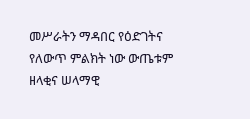መሥራትን ማዳበር የዕድገትና የለውጥ ምልክት ነው ውጤቱም ዘላቂና ሠላማዊ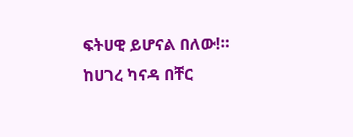ፍትሀዊ ይሆናል በለው!። ከሀገረ ካናዳ በቸር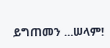ይግጠመን …ሠላም!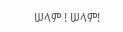ሠላም ! ሠላም!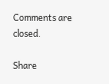Comments are closed.

Share